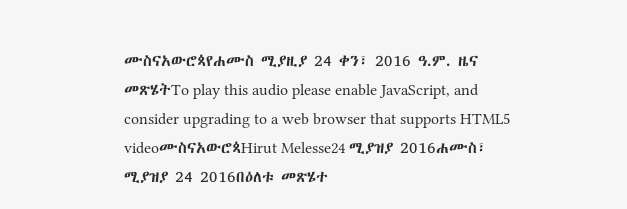ሙስናአውሮጳየሐሙስ ሚያዚያ 24 ቀን፣ 2016 ዓ.ም. ዜና መጽሄትTo play this audio please enable JavaScript, and consider upgrading to a web browser that supports HTML5 videoሙስናአውሮጳHirut Melesse24 ሚያዝያ 2016ሐሙስ፣ ሚያዝያ 24 2016በዕለቱ መጽሄተ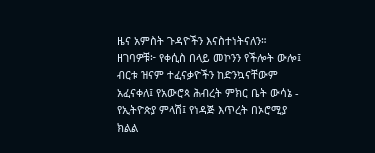ዜና አምስት ጉዳዮችን እናስተነትናለን። ዘገባዎቹ፦ የቀሲስ በላይ መኮንን የችሎት ውሎ፤ ብርቱ ዝናም ተፈናቃዮችን ከድንኳናቸውም አፈናቀለ፤ የአውሮጳ ሕብረት ምክር ቤት ውሳኔ - የኢትዮጵያ ምላሽ፤ የነዳጅ እጥረት በኦሮሚያ ክልል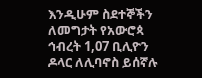እንዲሁም ስደተኞችን ለመግታት የአውሮጳ ኅብረት 1,07 ቢሊዮን ዶላር ለሊባኖስ ይሰኛሉ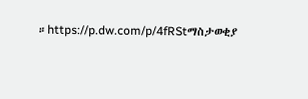።https://p.dw.com/p/4fRStማስታወቂያ